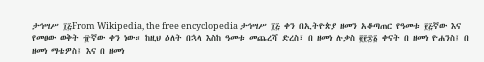ታኅሣሥ ፲፭From Wikipedia, the free encyclopedia ታኅሣሥ ፲፭ ቀን በኢትዮጵያ ዘመን አቆጣጠር የዓመቱ ፻፭ኛው እና የመፀው ወቅት ፹ኛው ቀን ነው። ከዚህ ዕለት በኋላ እስከ ዓመቱ መጨረሻ ድረስ፣ በ ዘመነ ሉቃስ ፪፻፷፩ ቀናት በ ዘመነ ዮሐንስ፤ በ ዘመነ ማቴዎስ፤ እና በ ዘመነ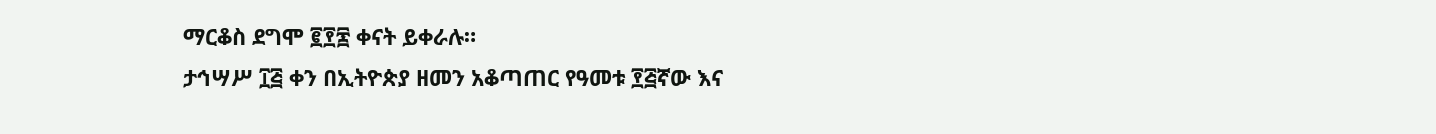ማርቆስ ደግሞ ፪፻፷ ቀናት ይቀራሉ።
ታኅሣሥ ፲፭ ቀን በኢትዮጵያ ዘመን አቆጣጠር የዓመቱ ፻፭ኛው እና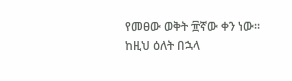የመፀው ወቅት ፹ኛው ቀን ነው። ከዚህ ዕለት በኋላ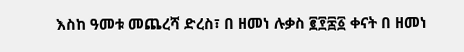እስከ ዓመቱ መጨረሻ ድረስ፣ በ ዘመነ ሉቃስ ፪፻፷፩ ቀናት በ ዘመነ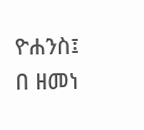ዮሐንስ፤ በ ዘመነ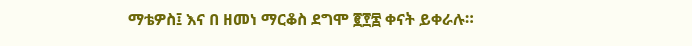ማቴዎስ፤ እና በ ዘመነ ማርቆስ ደግሞ ፪፻፷ ቀናት ይቀራሉ።